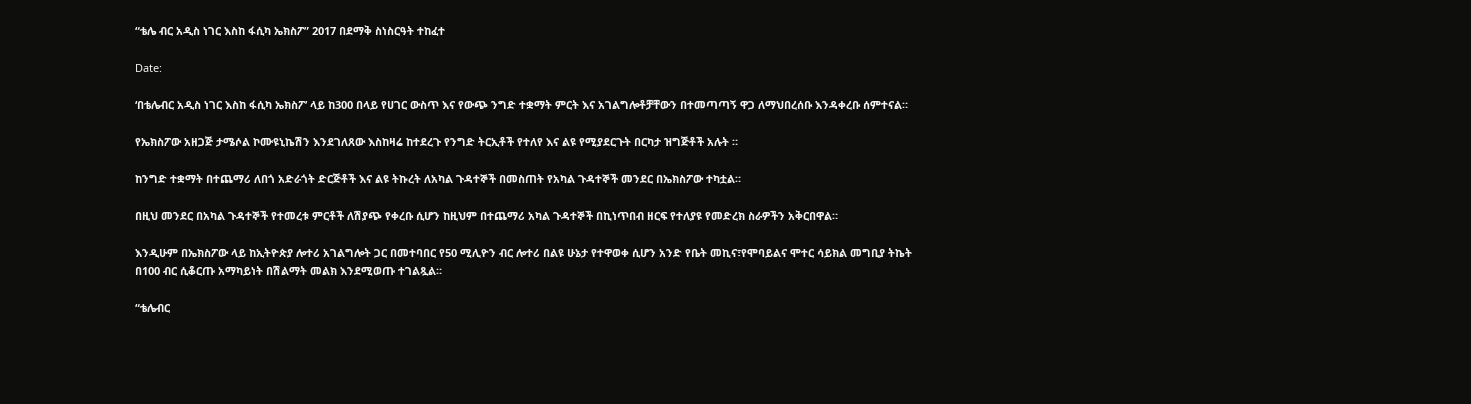“ቴሌ ብር አዲስ ነገር እስከ ፋሲካ ኤክስፖ” 2017 በደማቅ ስነስርዓት ተከፈተ

Date:

‘በቴሌብር አዲስ ነገር እስከ ፋሲካ ኤክስፖ’ ላይ ከ300 በላይ የሀገር ውስጥ እና የውጭ ንግድ ተቋማት ምርት እና አገልግሎቶቻቸውን በተመጣጣኝ ዋጋ ለማህበረሰቡ እንዳቀረቡ ሰምተናል።

የኤክስፖው አዘጋጅ ታሜሶል ኮሙዩኒኬሽን እንደገለጸው እስከዛሬ ከተደረጉ የንግድ ትርኢቶች የተለየ እና ልዩ የሚያደርጉት በርካታ ዝግጅቶች አሉት ።

ከንግድ ተቋማት በተጨማሪ ለበጎ አድራጎት ድርጅቶች እና ልዩ ትኩረት ለአካል ጉዳተኞች በመስጠት የአካል ጉዳተኞች መንደር በኤክስፖው ተካቷል።

በዚህ መንደር በአካል ጉዳተኞች የተመረቱ ምርቶች ለሽያጭ የቀረቡ ሲሆን ከዚህም በተጨማሪ አካል ጉዳተኞች በኪነጥበብ ዘርፍ የተለያዩ የመድረክ ስራዎችን አቅርበዋል።

እንዲሁም በኤክስፖው ላይ ከኢትዮጵያ ሎተሪ አገልግሎት ጋር በመተባበር የ50 ሚሊዮን ብር ሎተሪ በልዩ ሁኔታ የተዋወቀ ሲሆን አንድ የቤት መኪና፣የሞባይልና ሞተር ሳይክል መግቢያ ትኬት በ100 ብር ሲቆርጡ አማካይነት በሽልማት መልክ እንደሚወጡ ተገልጿል።

“ቴሌብር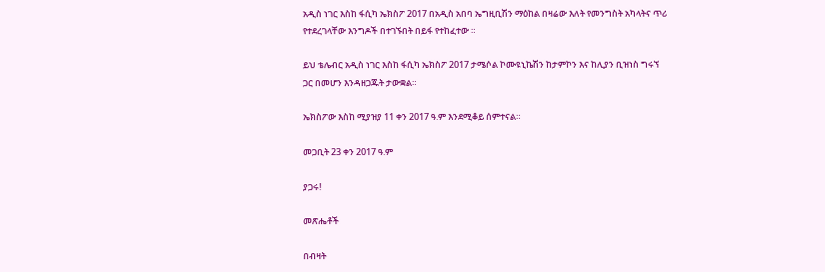አዲስ ነገር እስከ ፋሲካ ኤክስፖ 2017 በአዲስ አበባ ኤግዚቢሽን ማዕከል በዛሬው እለት የመንግስት አካላትና ጥሪ የተደረገላቸው እንግዶች በተገኙበት በይፋ የተከፈተው ።

ይህ ቴሌብር አዲስ ነገር እስከ ፋሲካ ኤክስፖ 2017 ታሜሶል ኮሙዩኒኬሽን ከታምኮን እና ከሊያን ቢዝነስ ግሩኘ ጋር በመሆን እንዳዘጋጁት ታውቋል።

ኤክስፖው እስከ ሚያዝያ 11 ቀን 2017 ዓ.ም እንደሚቆይ ሰምተናል።

መጋቢት 23 ቀን 2017 ዓ.ም

ያጋሩ!

መጽሔቶች

በብዛት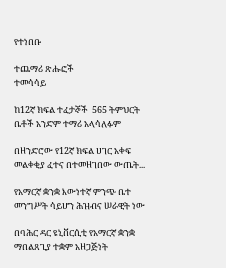የተነበቡ

ተጨማሪ ጽሑፎች
ተመሳሳይ

ከ12ኛ ክፍል ተፈታኞች  565 ትምህርት ቤቶች አንድም ተማሪ አላሳለፉም

በዘንድሮው የ12ኛ ክፍል ሀገር አቀፍ መልቀቂያ ፈተና በተመዘገበው ውጤት...

የአማርኛ ቋንቋ እውነተኛ ምንጭ ቤተ መንግሥት ሳይሆን ሕዝብና ሠራዊት ነው

በባሕር ዳር ዩኒቨርሲቲ የአማርኛ ቋንቋ ማበልጸጊያ ተቋም አዘጋጅነት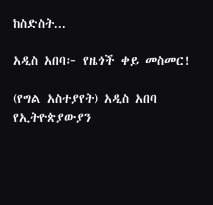ከስድስት...

አዲስ አበባ፦ የዜጎች ቀይ መስመር!

(የግል አስተያየት) አዲስ አበባ የኢትዮጵያውያን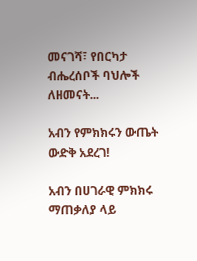መናገሻ፣ የበርካታ ብሔረሰቦች ባህሎች ለዘመናት...

አብን የምክክሩን ውጤት ውድቅ አደረገ!

አብን በሀገራዊ ምክክሩ ማጠቃለያ ላይ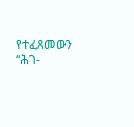የተፈጸመውን “ሕገ-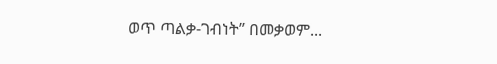ወጥ ጣልቃ-ገብነት” በመቃወም...